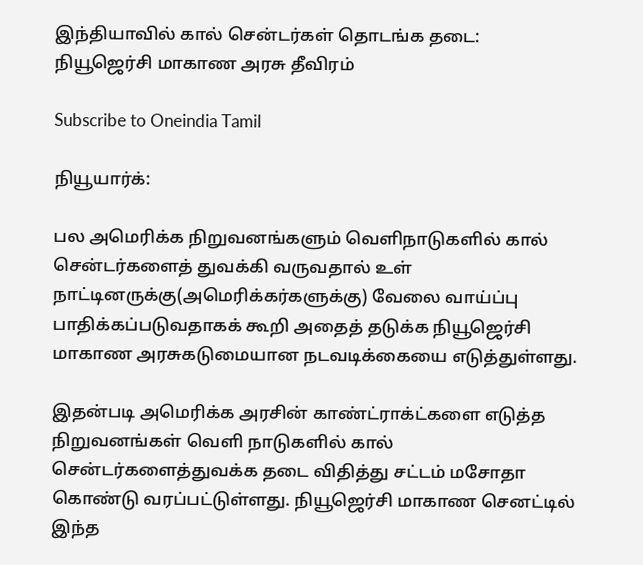இந்தியாவில் கால் சென்டர்கள் தொடங்க தடை: நியூஜெர்சி மாகாண அரசு தீவிரம்

Subscribe to Oneindia Tamil

நியூயார்க்:

பல அமெரிக்க நிறுவனங்களும் வெளிநாடுகளில் கால் சென்டர்களைத் துவக்கி வருவதால் உள் நாட்டினருக்கு(அமெரிக்கர்களுக்கு) வேலை வாய்ப்பு பாதிக்கப்படுவதாகக் கூறி அதைத் தடுக்க நியூஜெர்சி மாகாண அரசுகடுமையான நடவடிக்கையை எடுத்துள்ளது.

இதன்படி அமெரிக்க அரசின் காண்ட்ராக்ட்களை எடுத்த நிறுவனங்கள் வெளி நாடுகளில் கால் சென்டர்களைத்துவக்க தடை விதித்து சட்டம் மசோதா கொண்டு வரப்பட்டுள்ளது. நியூஜெர்சி மாகாண செனட்டில் இந்த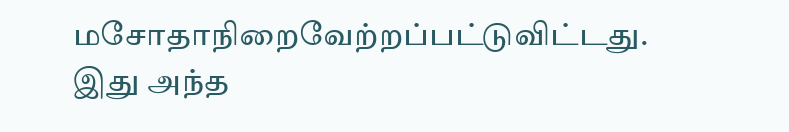மசோதாநிறைவேற்றப்பட்டுவிட்டது. இது அந்த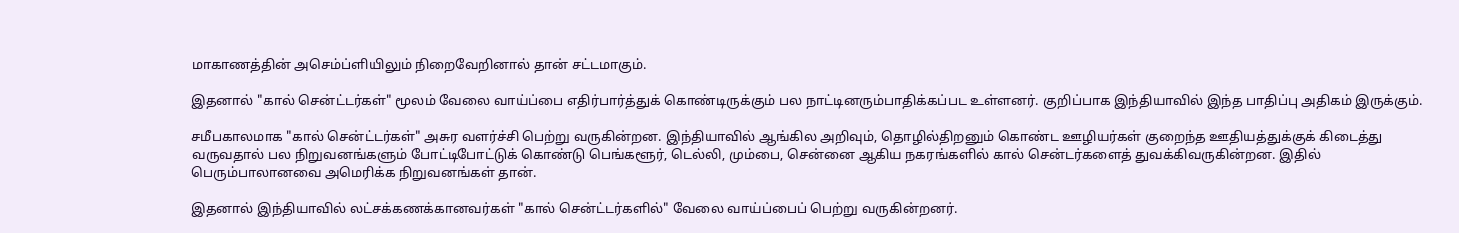மாகாணத்தின் அசெம்ப்ளியிலும் நிறைவேறினால் தான் சட்டமாகும்.

இதனால் "கால் சென்ட்டர்கள்" மூலம் வேலை வாய்ப்பை எதிர்பார்த்துக் கொண்டிருக்கும் பல நாட்டினரும்பாதிக்கப்பட உள்ளனர். குறிப்பாக இந்தியாவில் இந்த பாதிப்பு அதிகம் இருக்கும்.

சமீபகாலமாக "கால் சென்ட்டர்கள்" அசுர வளர்ச்சி பெற்று வருகின்றன. இந்தியாவில் ஆங்கில அறிவும், தொழில்திறனும் கொண்ட ஊழியர்கள் குறைந்த ஊதியத்துக்குக் கிடைத்து வருவதால் பல நிறுவனங்களும் போட்டிபோட்டுக் கொண்டு பெங்களூர், டெல்லி, மும்பை, சென்னை ஆகிய நகரங்களில் கால் சென்டர்களைத் துவக்கிவருகின்றன. இதில் பெரும்பாலானவை அமெரிக்க நிறுவனங்கள் தான்.

இதனால் இந்தியாவில் லட்சக்கணக்கானவர்கள் "கால் சென்ட்டர்களில்" வேலை வாய்ப்பைப் பெற்று வருகின்றனர்.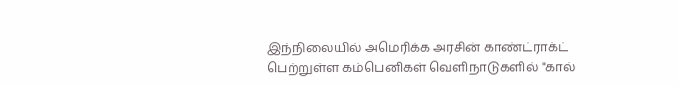இந்நிலையில் அமெரிக்க அரசின் காண்ட்ராக்ட் பெற்றுள்ள கம்பெனிகள் வெளிநாடுகளில் "கால்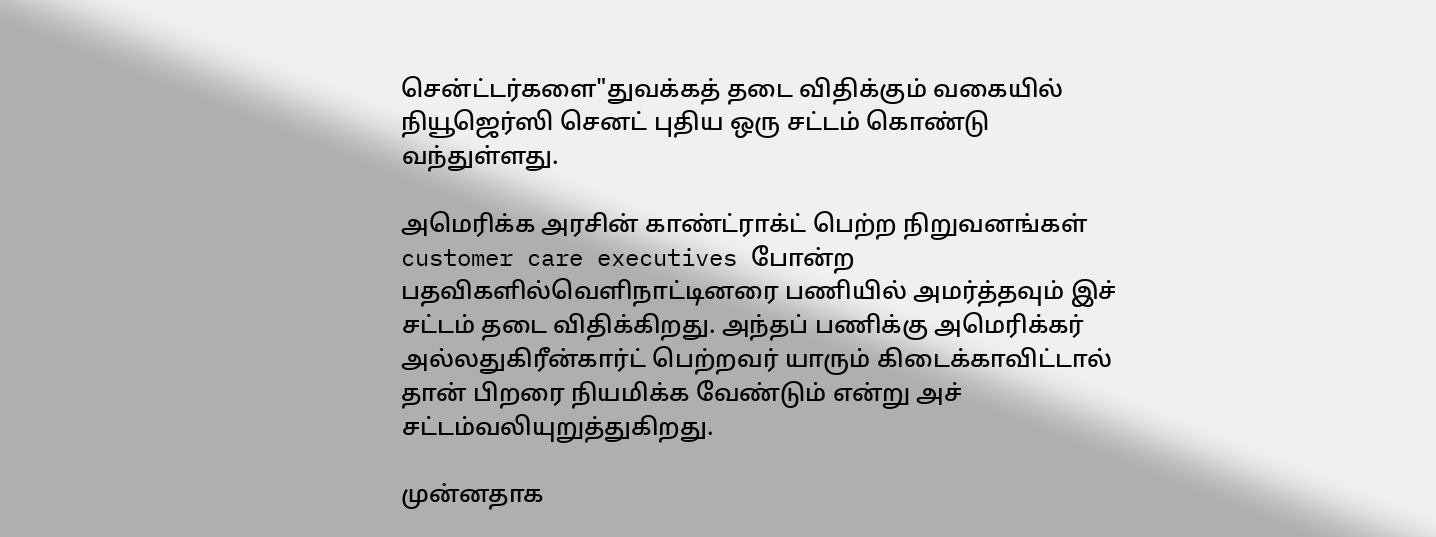சென்ட்டர்களை"துவக்கத் தடை விதிக்கும் வகையில் நியூஜெர்ஸி செனட் புதிய ஒரு சட்டம் கொண்டு வந்துள்ளது.

அமெரிக்க அரசின் காண்ட்ராக்ட் பெற்ற நிறுவனங்கள் customer care executives போன்ற பதவிகளில்வெளிநாட்டினரை பணியில் அமர்த்தவும் இச் சட்டம் தடை விதிக்கிறது. அந்தப் பணிக்கு அமெரிக்கர் அல்லதுகிரீன்கார்ட் பெற்றவர் யாரும் கிடைக்காவிட்டால் தான் பிறரை நியமிக்க வேண்டும் என்று அச் சட்டம்வலியுறுத்துகிறது.

முன்னதாக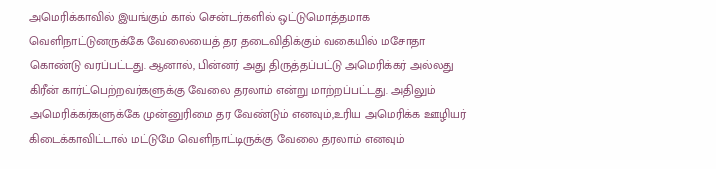அமெரிக்காவில் இயங்கும் கால் சென்டர்களில் ஒட்டுமொத்தமாக வெளிநாட்டுனருக்கே வேலையைத் தர தடைவிதிக்கும் வகையில் மசோதா கொண்டு வரப்பட்டது. ஆனால், பின்னர் அது திருத்தப்பட்டு அமெரிக்கர் அல்லது கிரீன் கார்ட்பெற்றவர்களுக்கு வேலை தரலாம் என்று மாற்றப்பட்டது. அதிலும் அமெரிக்கர்களுக்கே முன்னுரிமை தர வேண்டும் எனவும்,உரிய அமெரிக்க ஊழியர் கிடைக்காவிட்டால் மட்டுமே வெளிநாட்டிருக்கு வேலை தரலாம் எனவும்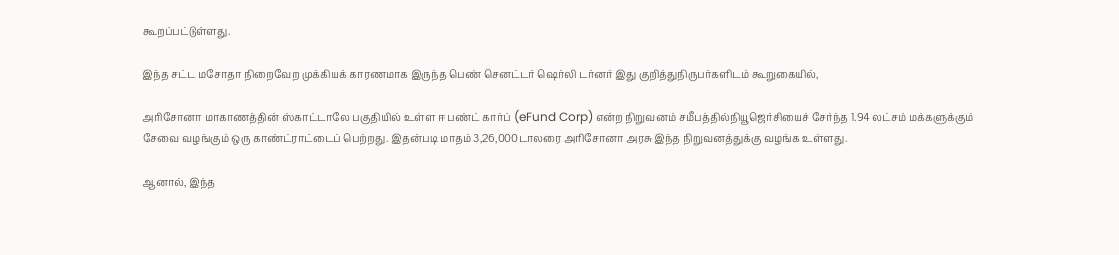கூறப்பட்டுள்ளது.

இந்த சட்ட மசோதா நிறைவேற முக்கியக் காரணமாக இருந்த பெண் செனட்டர் ஷெர்லி டர்னர் இது குறித்துநிருபர்களிடம் கூறுகையில்,

அரிசோனா மாகாணத்தின் ஸ்காட்டாலே பகுதியில் உள்ள ஈ பண்ட் கார்ப் (eFund Corp) என்ற நிறுவனம் சமீபத்தில்நியூஜெர்சியைச் சேர்ந்த 1.94 லட்சம் மக்களுக்கும் சேவை வழங்கும் ஒரு காண்ட்ராட்டைப் பெற்றது. இதன்படி மாதம் 3,26,000டாலரை அரிசோனா அரசு இந்த நிறுவனத்துக்கு வழங்க உள்ளது.

ஆனால், இந்த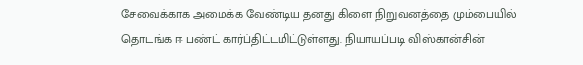சேவைக்காக அமைக்க வேண்டிய தனது கிளை நிறுவனத்தை மும்பையில் தொடங்க ஈ பண்ட் கார்ப்திட்டமிட்டுள்ளது. நியாயப்படி விஸ்கான்சின்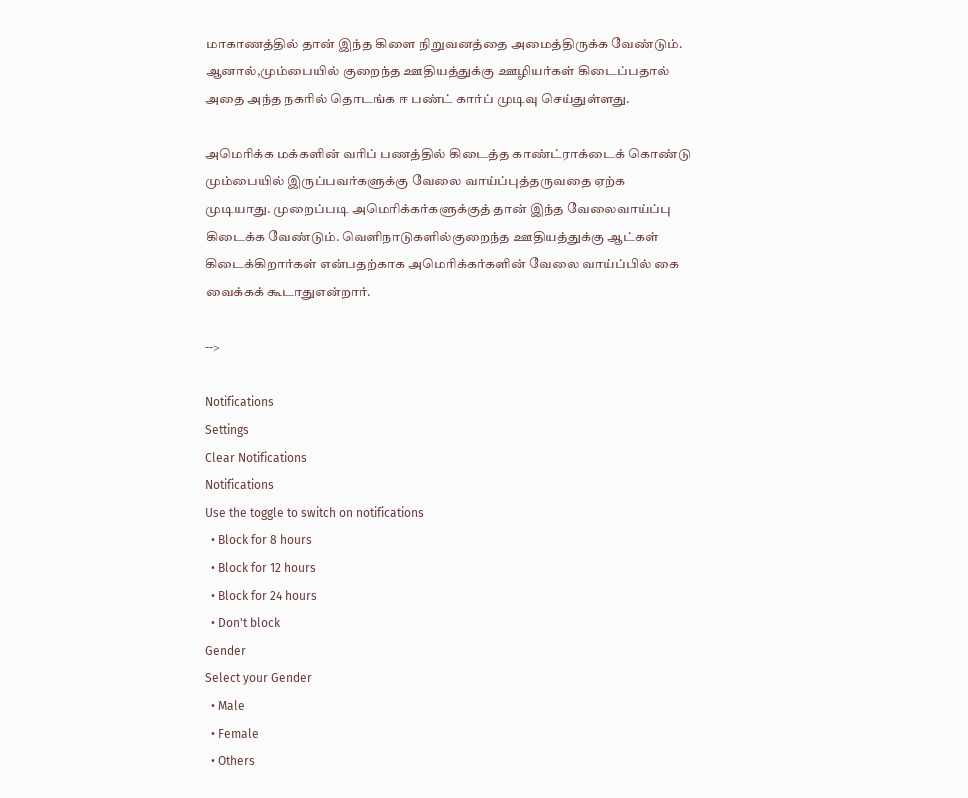மாகாணத்தில் தான் இந்த கிளை நிறுவனத்தை அமைத்திருக்க வேண்டும். ஆனால்,மும்பையில் குறைந்த ஊதியத்துக்கு ஊழியர்கள் கிடைப்பதால் அதை அந்த நகரில் தொடங்க ஈ பண்ட் கார்ப் முடிவு செய்துள்ளது.

அமெரிக்க மக்களின் வரிப் பணத்தில் கிடைத்த காண்ட்ராக்டைக் கொண்டு மும்பையில் இருப்பவர்களுக்கு வேலை வாய்ப்புத்தருவதை ஏற்க முடியாது. முறைப்படி அமெரிக்கர்களுக்குத் தான் இந்த வேலைவாய்ப்பு கிடைக்க வேண்டும். வெளிநாடுகளில்குறைந்த ஊதியத்துக்கு ஆட்கள் கிடைக்கிறார்கள் என்பதற்காக அமெரிக்கர்களின் வேலை வாய்ப்பில் கை வைக்கக் கூடாதுஎன்றார்.

-->

Notifications
Settings
Clear Notifications
Notifications
Use the toggle to switch on notifications
  • Block for 8 hours
  • Block for 12 hours
  • Block for 24 hours
  • Don't block
Gender
Select your Gender
  • Male
  • Female
  • Others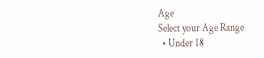Age
Select your Age Range
  • Under 18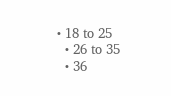• 18 to 25
  • 26 to 35
  • 36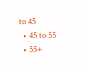to 45
  • 45 to 55
  • 55+